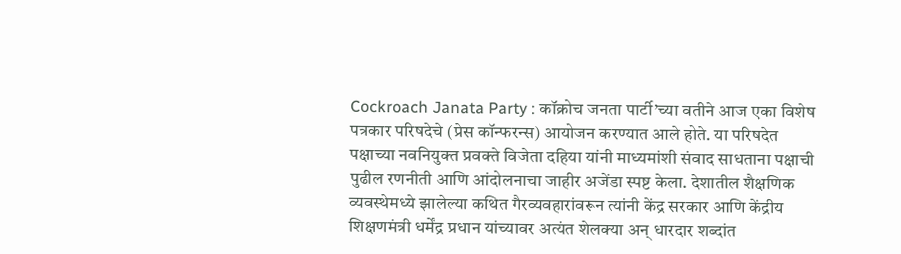Cockroach Janata Party : कॉक्रोच जनता पार्टी’च्या वतीने आज एका विशेष पत्रकार परिषदेचे (प्रेस कॉन्फरन्स) आयोजन करण्यात आले होते. या परिषदेत पक्षाच्या नवनियुक्त प्रवक्ते विजेता दहिया यांनी माध्यमांशी संवाद साधताना पक्षाची पुढील रणनीती आणि आंदोलनाचा जाहीर अजेंडा स्पष्ट केला. देशातील शैक्षणिक व्यवस्थेमध्ये झालेल्या कथित गैरव्यवहारांवरून त्यांनी केंद्र सरकार आणि केंद्रीय शिक्षणमंत्री धर्मेंद्र प्रधान यांच्यावर अत्यंत शेलक्या अन् धारदार शब्दांत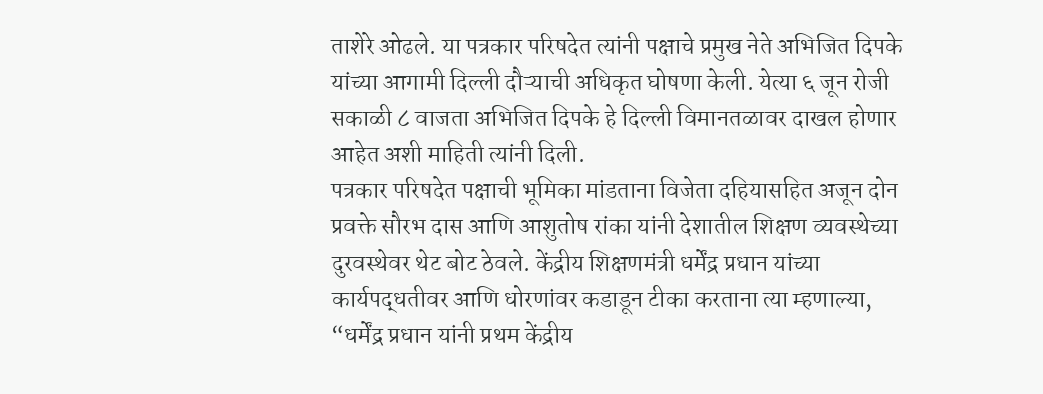ताशेरे ओढले. या पत्रकार परिषदेत त्यांनी पक्षाचे प्रमुख नेते अभिजित दिपके यांच्या आगामी दिल्ली दौऱ्याची अधिकृत घोषणा केली. येत्या ६ जून रोजी सकाळी ८ वाजता अभिजित दिपके हे दिल्ली विमानतळावर दाखल होणार आहेत अशी माहिती त्यांनी दिली.
पत्रकार परिषदेत पक्षाची भूमिका मांडताना विजेता दहियासहित अजून दोन प्रवक्ते सौरभ दास आणि आशुतोष रांका यांनी देशातील शिक्षण व्यवस्थेच्या दुरवस्थेवर थेट बोट ठेवले. केंद्रीय शिक्षणमंत्री धर्मेंद्र प्रधान यांच्या कार्यपद्धतीवर आणि धोरणांवर कडाडून टीका करताना त्या म्हणाल्या, “धर्मेंद्र प्रधान यांनी प्रथम केंद्रीय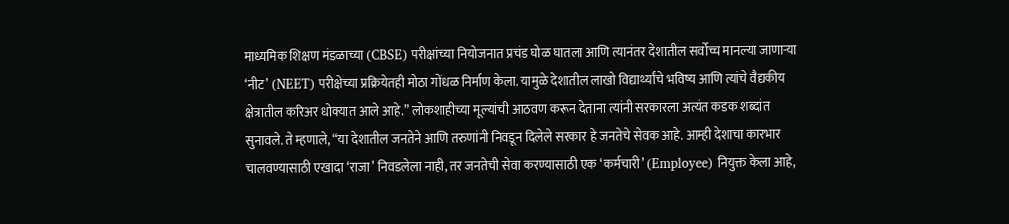माध्यमिक शिक्षण मंडळाच्या (CBSE) परीक्षांच्या नियोजनात प्रचंड घोळ घातला आणि त्यानंतर देशातील सर्वोच्च मानल्या जाणाऱ्या ‘नीट’ (NEET) परीक्षेच्या प्रक्रियेतही मोठा गोंधळ निर्माण केला. यामुळे देशातील लाखो विद्यार्थ्यांचे भविष्य आणि त्यांचे वैद्यकीय क्षेत्रातील करिअर धोक्यात आले आहे.” लोकशाहीच्या मूल्यांची आठवण करून देताना त्यांनी सरकारला अत्यंत कडक शब्दांत सुनावले. ते म्हणाले, “या देशातील जनतेने आणि तरुणांनी निवडून दिलेले सरकार हे जनतेचे सेवक आहे. आम्ही देशाचा कारभार चालवण्यासाठी एखादा ‘राजा’ निवडलेला नाही, तर जनतेची सेवा करण्यासाठी एक ‘कर्मचारी’ (Employee) नियुक्त केला आहे,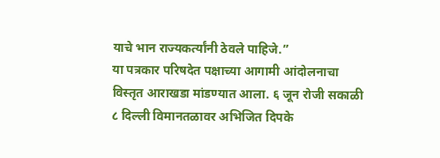याचे भान राज्यकर्त्यांनी ठेवले पाहिजे.”
या पत्रकार परिषदेत पक्षाच्या आगामी आंदोलनाचा विस्तृत आराखडा मांडण्यात आला. ६ जून रोजी सकाळी ८ दिल्ली विमानतळावर अभिजित दिपके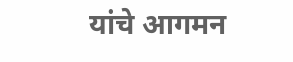यांचे आगमन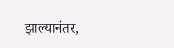झाल्यानंतर,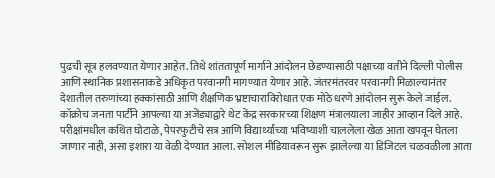पुढची सूत्र हलवण्यात येणार आहेत. तिथे शांततापूर्ण मार्गाने आंदोलन छेडण्यासाठी पक्षाच्या वतीने दिल्ली पोलीस आणि स्थानिक प्रशासनाकडे अधिकृत परवानगी मागण्यात येणार आहे. जंतरमंतरवर परवानगी मिळाल्यानंतर देशातील तरुणांच्या हक्कांसाठी आणि शैक्षणिक भ्रष्टाचाराविरोधात एक मोठे धरणे आंदोलन सुरू केले जाईल.
कॉक्रोच जनता पार्टीने आपल्या या अजेंड्याद्वारे थेट केंद्र सरकारच्या शिक्षण मंत्रालयाला जाहीर आव्हान दिले आहे. परीक्षांमधील कथित घोटाळे, पेपरफुटीचे सत्र आणि विद्यार्थ्यांच्या भविष्याशी चाललेला खेळ आता खपवून घेतला जाणार नाही, असा इशारा या वेळी देण्यात आला. सोशल मीडियावरून सुरू झालेल्या या डिजिटल चळवळीला आता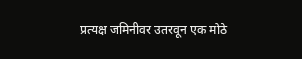प्रत्यक्ष जमिनीवर उतरवून एक मोठे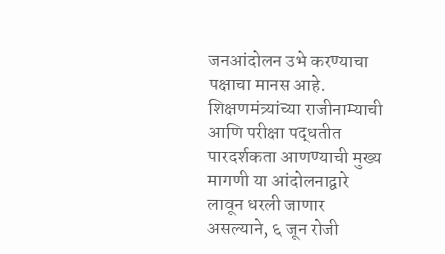जनआंदोलन उभे करण्याचा पक्षाचा मानस आहे. शिक्षणमंत्र्यांच्या राजीनाम्याची आणि परीक्षा पद्धतीत पारदर्शकता आणण्याची मुख्य मागणी या आंदोलनाद्वारे लावून धरली जाणार असल्याने, ६ जून रोजी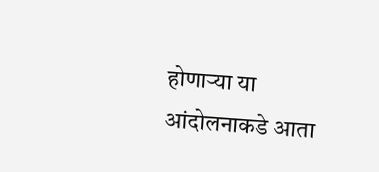होणाऱ्या या आंदोलनाकडे आता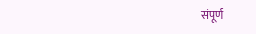संपूर्ण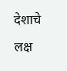देशाचे लक्ष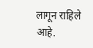लागून राहिले आहे.